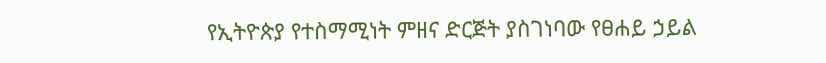የኢትዮጵያ የተስማሚነት ምዘና ድርጅት ያስገነባው የፀሐይ ኃይል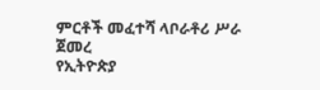ምርቶች መፈተሻ ላቦራቶሪ ሥራ ጀመረ
የኢትዮጵያ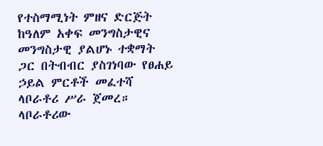የተስማሚነት ምዘና ድርጅት ከዓለም አቀፍ መንግስታዊና መንግስታዊ ያልሆኑ ተቋማት ጋር በትብብር ያስገነባው የፀሐይ ኃይል ምርቶች መፈተሻ ላቦራቶሪ ሥራ ጀመረ። ላቦራቶሪው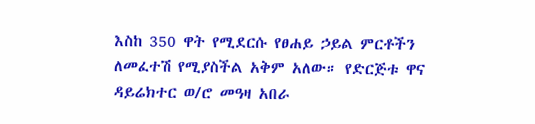እስከ 350 ዋት የሚደርሱ የፀሐይ ኃይል ምርቶችን ለመፈተሽ የሚያስችል አቅም አለው። የድርጅቱ ዋና ዳይሬክተር ወ/ሮ መዓዛ አበራ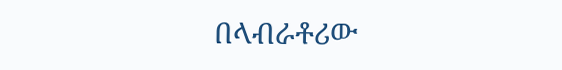በላብራቶሪው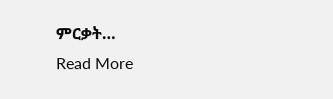ምርቃት…
Read More